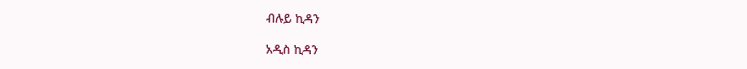ብሉይ ኪዳን

አዲስ ኪዳን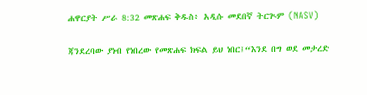ሐዋርያት ሥራ 8:32 መጽሐፍ ቅዱስ፥ አዲሱ መደበኛ ትርጒም (NASV)

ጃንደረባው ያነብ የነበረው የመጽሐፍ ክፍል ይህ ነበር፤“እንደ በግ ወደ መታረድ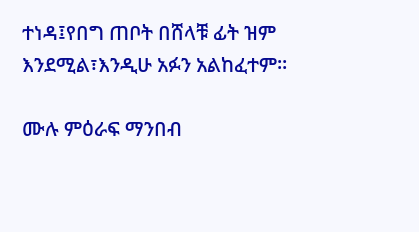ተነዳ፤የበግ ጠቦት በሸላቹ ፊት ዝም እንደሚል፣እንዲሁ አፉን አልከፈተም።

ሙሉ ምዕራፍ ማንበብ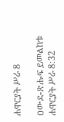ሐዋርያት ሥራ 8

ዐውደ-ጽሑፍ ይመልከቱ ሐዋርያት ሥራ 8:32